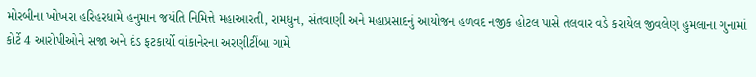મોરબીના ખોખરા હરિહરધામે હનુમાન જયંતિ નિમિત્તે મહાઆરતી, રામધુન, સંતવાણી અને મહાપ્રસાદનું આયોજન હળવદ નજીક હોટલ પાસે તલવાર વડે કરાયેલ જીવલેણ હુમલાના ગુનામાં કોર્ટે 4 આરોપીઓને સજા અને દંડ ફટકાર્યો વાંકાનેરના અરણીટીંબા ગામે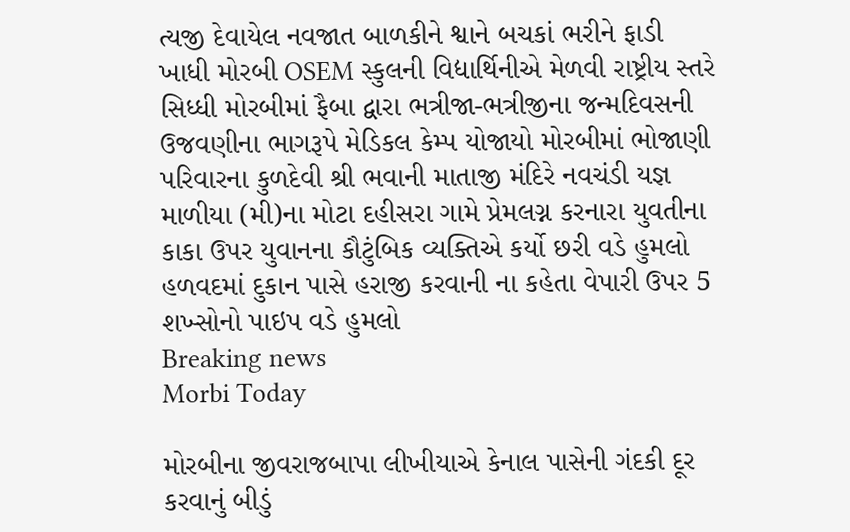ત્યજી દેવાયેલ નવજાત બાળકીને શ્વાને બચકાં ભરીને ફાડી ખાધી મોરબી OSEM સ્કુલની વિદ્યાર્થિનીએ મેળવી રાષ્ટ્રીય સ્તરે સિધ્ધી મોરબીમાં ફૈબા દ્વારા ભત્રીજા-ભત્રીજીના જન્મદિવસની ઉજવણીના ભાગરૂપે મેડિકલ કેમ્પ યોજાયો મોરબીમાં ભોજાણી પરિવારના કુળદેવી શ્રી ભવાની માતાજી મંદિરે નવચંડી યજ્ઞ માળીયા (મી)ના મોટા દહીસરા ગામે પ્રેમલગ્ન કરનારા યુવતીના કાકા ઉપર યુવાનના કૌટુંબિક વ્યક્તિએ કર્યો છરી વડે હુમલો હળવદમાં દુકાન પાસે હરાજી કરવાની ના કહેતા વેપારી ઉપર 5 શખ્સોનો પાઇપ વડે હુમલો
Breaking news
Morbi Today

મોરબીના જીવરાજબાપા લીખીયાએ કેનાલ પાસેની ગંદકી દૂર કરવાનું બીડું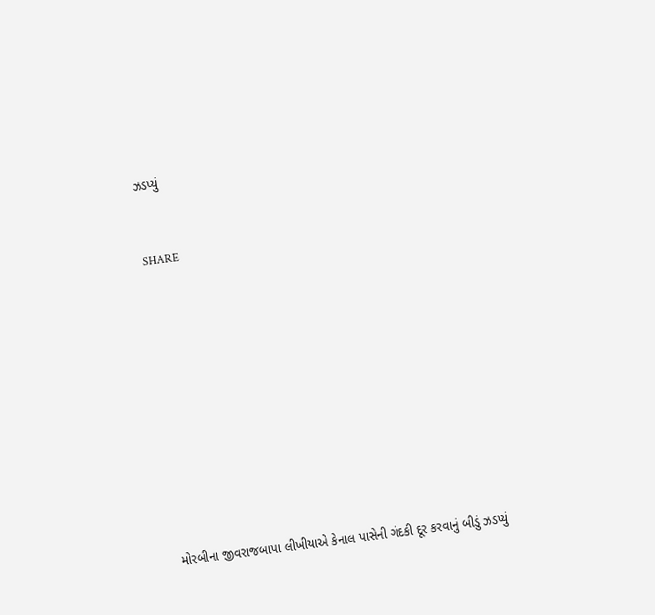ઝડપ્યું


SHARE











મોરબીના જીવરાજબાપા લીખીયાએ કેનાલ પાસેની ગંદકી દૂર કરવાનું બીડું ઝડપ્યું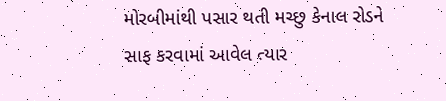મોરબીમાંથી પસાર થતી મચ્છુ કેનાલ રોડને સાફ કરવામાં આવેલ ત્યાર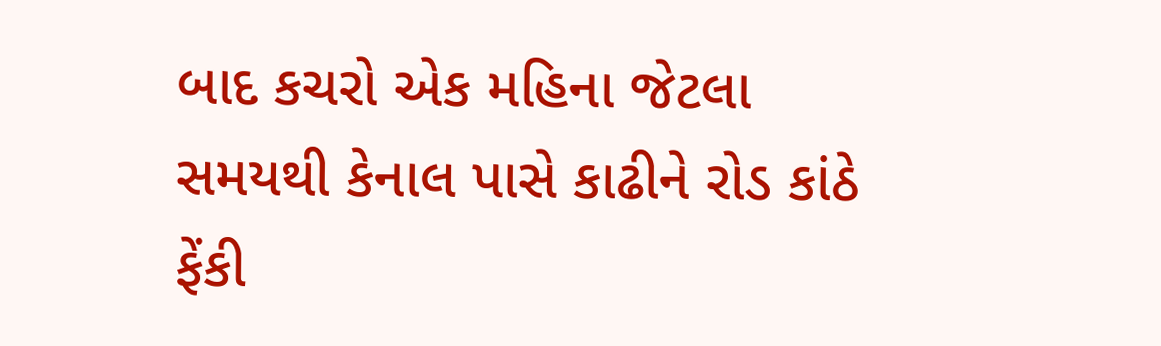બાદ કચરો એક મહિના જેટલા સમયથી કેનાલ પાસે કાઢીને રોડ કાંઠે ફેંકી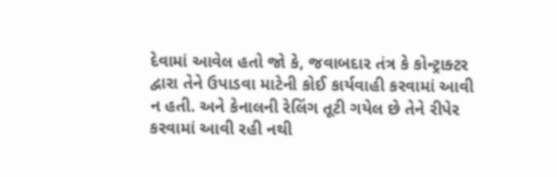દેવામાં આવેલ હતો જો કે, જવાબદાર તંત્ર કે કોન્ટ્રાક્ટર દ્વારા તેને ઉપાડવા માટેની કોઈ કાર્યવાહી કરવામાં આવી ન હતી. અને કેનાલની રેલિંગ તૂટી ગયેલ છે તેને રીપેર કરવામાં આવી રહી નથી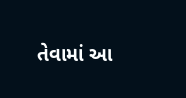તેવામાં આ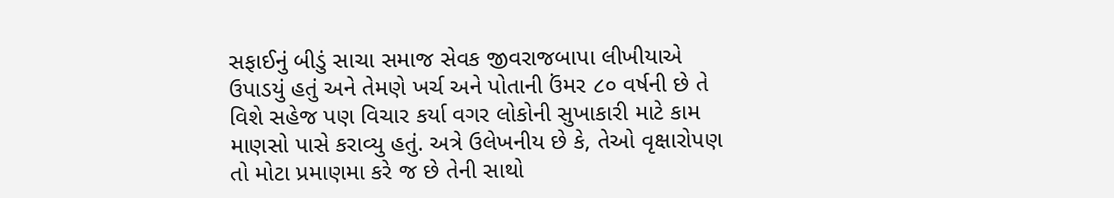સફાઈનું બીડું સાચા સમાજ સેવક જીવરાજબાપા લીખીયાએ ઉપાડયું હતું અને તેમણે ખર્ચ અને પોતાની ઉંમર ૮૦ વર્ષની છે તે વિશે સહેજ પણ વિચાર કર્યા વગર લોકોની સુખાકારી માટે કામ માણસો પાસે કરાવ્યુ હતું. અત્રે ઉલેખનીય છે કે, તેઓ વૃક્ષારોપણ તો મોટા પ્રમાણમા કરે જ છે તેની સાથો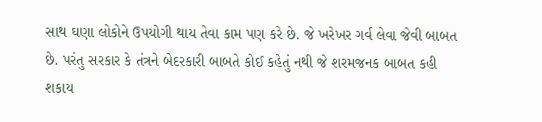સાથ ઘણા લોકોને ઉપયોગી થાય તેવા કામ પણ કરે છે. જે ખરેખર ગર્વ લેવા જેવી બાબત છે. પરંતુ સરકાર કે તંત્રને બેદરકારી બાબતે કોઈ કહેતું નથી જે શરમજનક બાબત કહી શકાય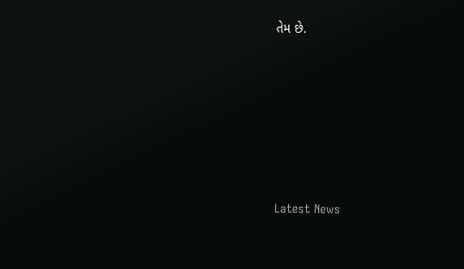તેમ છે.






Latest News